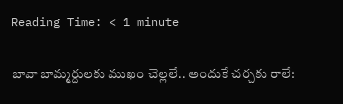Reading Time: < 1 minute

బావా బామ్మర్దులకు ముఖం చెల్లలే.. అందుకే చర్చకు రాలే: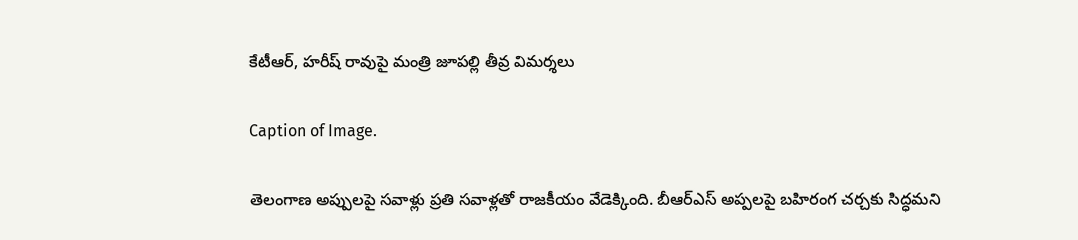కేటీఆర్, హరీష్ రావుపై మంత్రి జూపల్లి తీవ్ర విమర్శలు

Caption of Image.

తెలంగాణ అప్పులపై సవాళ్లు ప్రతి సవాళ్లతో రాజకీయం వేడెక్కింది. బీఆర్ఎస్ అప్పలపై బహిరంగ చర్చకు సిద్ధమని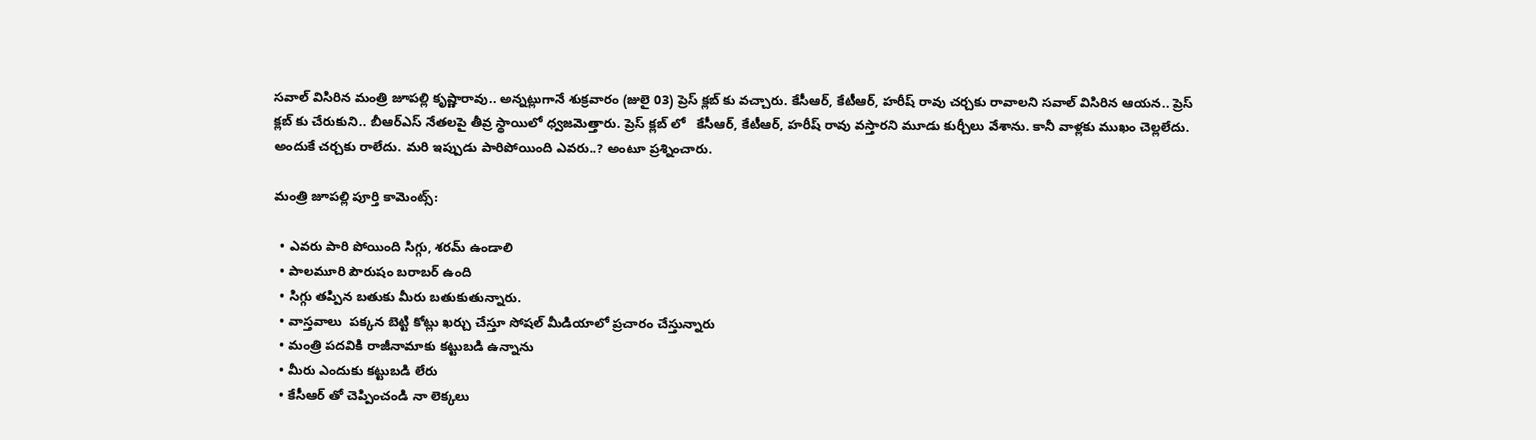సవాల్ విసిరిన మంత్రి జూపల్లి కృష్ణారావు.. అన్నట్లుగానే శుక్రవారం (జులై 03) ప్రెస్ క్లబ్ కు వచ్చారు. కేసీఆర్, కేటీఆర్, హరీష్ రావు చర్చకు రావాలని సవాల్ విసిరిన ఆయన.. ప్రెస్ క్లబ్ కు చేరుకుని.. బీఆర్ఎస్ నేతలపై తీవ్ర స్థాయిలో ధ్వజమెత్తారు. ప్రెస్ క్లబ్ లో   కేసీఆర్, కేటీఆర్, హరీష్ రావు వస్తారని మూడు కుర్చీలు వేశాను. కానీ వాళ్లకు ముఖం చెల్లలేదు. అందుకే చర్చకు రాలేదు. మరి ఇప్పుడు పారిపోయింది ఎవరు..? అంటూ ప్రశ్నించారు.

మంత్రి జూపల్లి పూర్తి కామెంట్స్:

  • ఎవరు పారి పోయింది సిగ్గు, శరమ్ ఉండాలి
  • పాలమూరి పౌరుషం బరాబర్ ఉంది
  • సిగ్గు తప్పిన బతుకు మీరు బతుకుతున్నారు.
  • వాస్తవాలు  పక్కన బెట్టి కోట్లు ఖర్చు చేస్తూ సోషల్ మీడియాలో ప్రచారం చేస్తున్నారు
  • మంత్రి పదవికి రాజీనామాకు కట్టుబడి ఉన్నాను
  • మీరు ఎందుకు కట్టుబడి లేరు
  • కేసీఆర్ తో చెప్పించండి నా లెక్కలు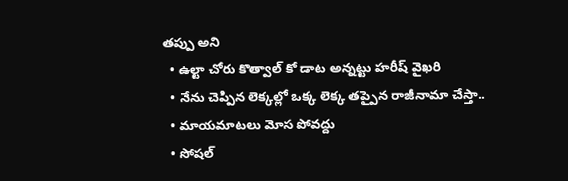తప్పు అని
  • ఉల్టా చోరు కొత్వాల్ కో డాట అన్నట్టు హరీష్ వైఖరి
  • నేను చెప్పిన లెక్కల్లో ఒక్క లెక్క తప్పైన రాజీనామా చేస్తా..
  • మాయమాటలు మోస పోవద్దు
  • సోషల్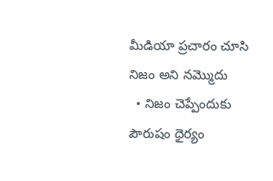మీడియా ప్రచారం చూసి నిజం అని నమ్మొదు
  • నిజం చెప్పేందుకు పౌరుషం ధైర్యం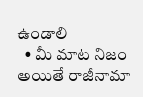ఉండాలి
  • మీ మాట నిజం అయితే రాజీనామా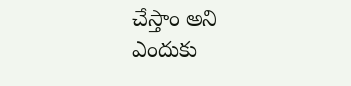చేస్తాం అని ఎందుకు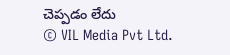చెప్పడం లేదు
© VIL Media Pvt Ltd.